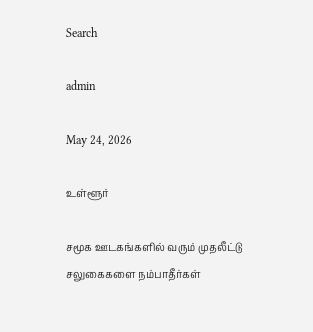Search

admin

May 24, 2026

உள்ளூர்

சமூக ஊடகங்களில் வரும் முதலீட்டு சலுகைகளை நம்பாதீர்கள்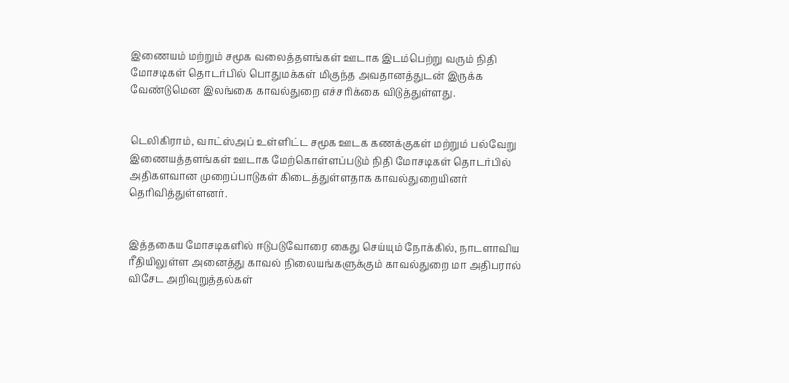இணையம் மற்றும் சமூக வலைத்தளங்கள் ஊடாக இடம்பெற்று வரும் நிதி மோசடிகள் தொடர்பில் பொதுமக்கள் மிகுந்த அவதானத்துடன் இருக்க வேண்டுமென இலங்கை காவல்துறை எச்சரிக்கை விடுத்துள்ளது.


டெலிகிராம், வாட்ஸ்அப் உள்ளிட்ட சமூக ஊடக கணக்குகள் மற்றும் பல்வேறு இணையத்தளங்கள் ஊடாக மேற்கொள்ளப்படும் நிதி மோசடிகள் தொடர்பில் அதிகளவான முறைப்பாடுகள் கிடைத்துள்ளதாக காவல்துறையினர் தெரிவித்துள்ளனர்.


இத்தகைய மோசடிகளில் ஈடுபடுவோரை கைது செய்யும் நோக்கில், நாடளாவிய ரீதியிலுள்ள அனைத்து காவல் நிலையங்களுக்கும் காவல்துறை மா அதிபரால் விசேட அறிவுறுத்தல்கள்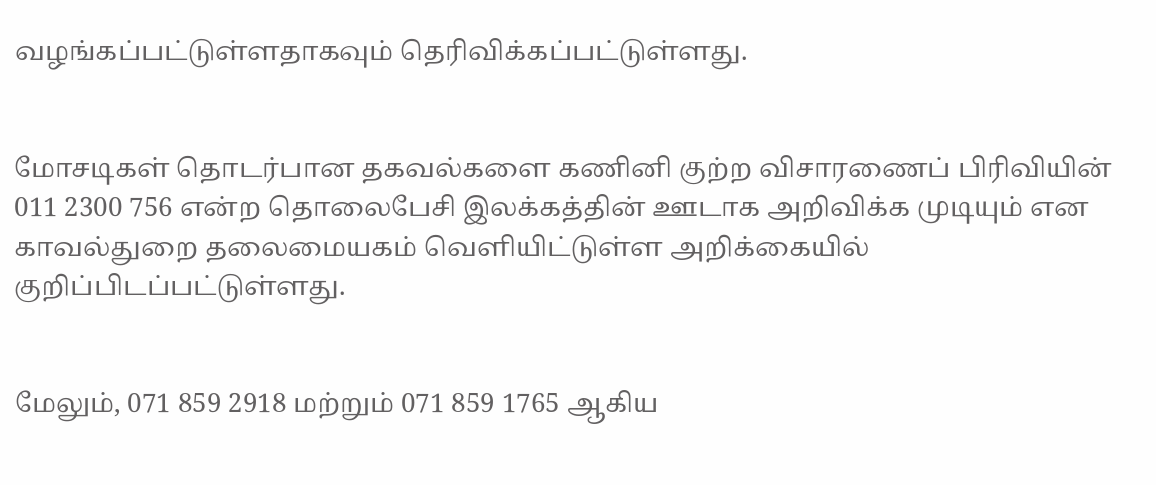வழங்கப்பட்டுள்ளதாகவும் தெரிவிக்கப்பட்டுள்ளது.


மோசடிகள் தொடர்பான தகவல்களை கணினி குற்ற விசாரணைப் பிரிவியின் 011 2300 756 என்ற தொலைபேசி இலக்கத்தின் ஊடாக அறிவிக்க முடியும் என காவல்துறை தலைமையகம் வெளியிட்டுள்ள அறிக்கையில் குறிப்பிடப்பட்டுள்ளது.


மேலும், 071 859 2918 மற்றும் 071 859 1765 ஆகிய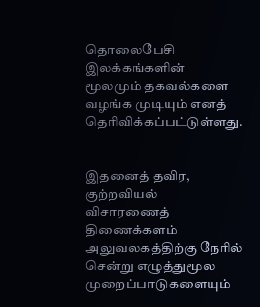தொலைபேசி இலக்கங்களின் மூலமும் தகவல்களை வழங்க முடியும் எனத் தெரிவிக்கப்பட்டுள்ளது.


இதனைத் தவிர, குற்றவியல் விசாரணைத் திணைக்களம் அலுவலகத்திற்கு நேரில் சென்று எழுத்துமூல முறைப்பாடுகளையும்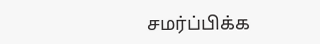சமர்ப்பிக்க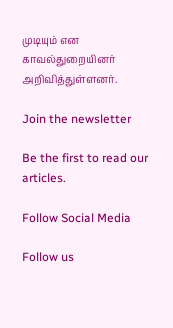முடியும் என காவல்துறையினர் அறிவித்துள்ளனர்.

Join the newsletter

Be the first to read our articles.

Follow Social Media

Follow us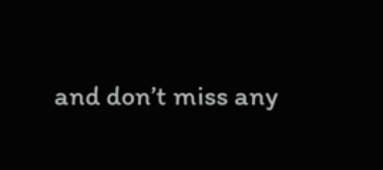and don’t miss any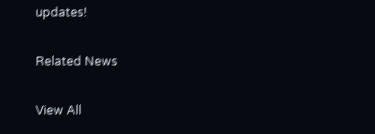updates!

Related News

View All